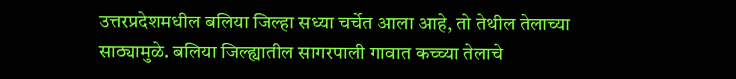उत्तरप्रदेशमधील बलिया जिल्हा सध्या चर्चेत आला आहे, तो तेथील तेलाच्या साठ्यामुळे. बलिया जिल्ह्यातील सागरपाली गावात कच्च्या तेलाचे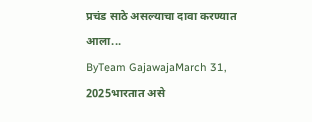प्रचंड साठे असल्याचा दावा करण्यात आला...
ByTeam GajawajaMarch 31, 2025भारतात असे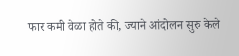फार कमी वेळा होते की, ज्याने आंदोलन सुरु केले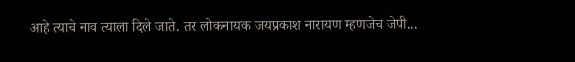आहे त्याचे नाव त्याला दिले जाते. तर लोकनायक जयप्रकाश नारायण म्हणजेच जेपी...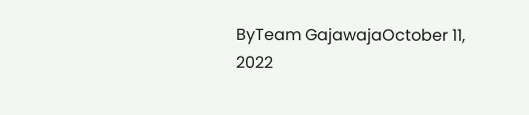ByTeam GajawajaOctober 11, 2022